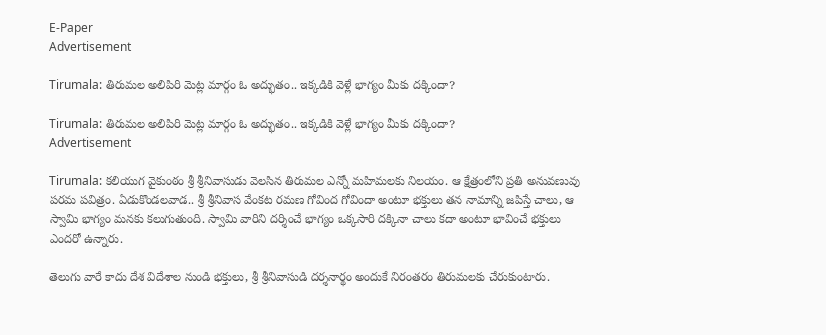E-Paper
Advertisement

Tirumala: తిరుమల అలిపిరి మెట్ల మార్గం ఓ అద్భుతం.. ఇక్కడికి వెళ్లే భాగ్యం మీకు దక్కిందా?

Tirumala: తిరుమల అలిపిరి మెట్ల మార్గం ఓ అద్భుతం.. ఇక్కడికి వెళ్లే భాగ్యం మీకు దక్కిందా?
Advertisement

Tirumala: కలియుగ వైకుంఠం శ్రీ శ్రీనివాసుడు వెలసిన తిరుమల ఎన్నో మహిమలకు నిలయం. ఆ క్షేత్రంలోని ప్రతి అనువణువు పరమ పవిత్రం. ఏడుకొండలవాడ.. శ్రీ శ్రీనివాస వేంకట రమణ గోవింద గోవిందా అంటూ భక్తులు తన నామాన్ని జపిస్తే చాలు, ఆ స్వామి భాగ్యం మనకు కలుగుతుంది. స్వామి వారిని దర్శించే భాగ్యం ఒక్కసారి దక్కినా చాలు కదా అంటూ భావించే భక్తులు ఎందరో ఉన్నారు.

తెలుగు వారే కాదు దేశ విదేశాల నుండి భక్తులు, శ్రీ శ్రీనివాసుడి దర్శనార్థం అందుకే నిరంతరం తిరుమలకు చేరుకుంటారు.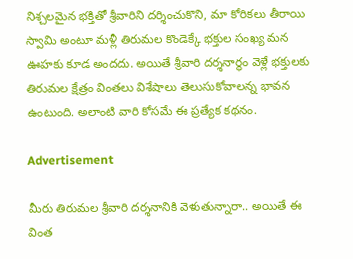నిశ్చలమైన భక్తితో శ్రీవారిని దర్శించుకొని, మా కోరికలు తీరాయి స్వామి అంటూ మళ్లీ తిరుమల కొండెక్కే భక్తుల సంఖ్య మన ఊహకు కూడ అందదు. అయితే శ్రీవారి దర్శనార్థం వెళ్లే భక్తులకు తిరుమల క్షేత్రం వింతలు విశేషాలు తెలుసుకోవాలన్న భావన ఉంటుంది. అలాంటి వారి కోసమే ఈ ప్రత్యేక కథనం.

Advertisement

మీరు తిరుమల శ్రీవారి దర్శనానికి వెళుతున్నారా.. అయితే ఈ వింత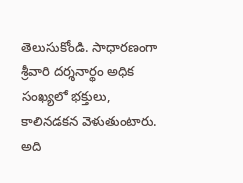తెలుసుకోండి. సాధారణంగా శ్రీవారి దర్శనార్థం అధిక సంఖ్యలో భక్తులు, కాలినడకన వెళుతుంటారు. అది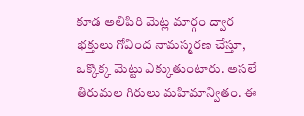కూడ అలిపిరి మెట్ల మార్గం ద్వార భక్తులు గోవింద నామస్మరణ చేస్తూ, ఒక్కొక్క మెట్టు ఎక్కుతుంటారు. అసలే తిరుమల గిరులు మహిమాన్వితం. ఈ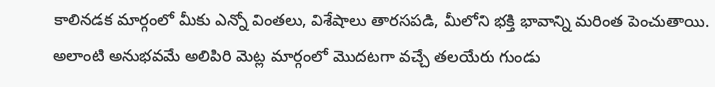కాలినడక మార్గంలో మీకు ఎన్నో వింతలు, విశేషాలు తారసపడి, మీలోని భక్తి భావాన్ని మరింత పెంచుతాయి. అలాంటి అనుభవమే అలిపిరి మెట్ల మార్గంలో మొదటగా వచ్చే తలయేరు గుండు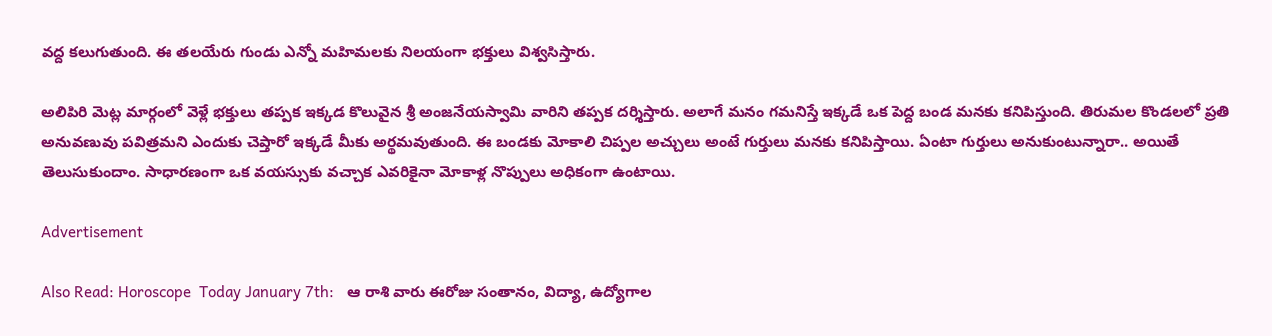వద్ద కలుగుతుంది. ఈ తలయేరు గుండు ఎన్నో మహిమలకు నిలయంగా భక్తులు విశ్వసిస్తారు.

అలిపిరి మెట్ల మార్గంలో వెళ్లే భక్తులు తప్పక ఇక్కడ కొలువైన శ్రీ అంజనేయస్వామి వారిని తప్పక దర్శిస్తారు. అలాగే మనం గమనిస్తే ఇక్కడే ఒక పెద్ద బండ మనకు కనిపిస్తుంది. తిరుమల కొండలలో ప్రతి అనువణువు పవిత్రమని ఎందుకు చెప్తారో ఇక్కడే మీకు అర్థమవుతుంది. ఈ బండకు మోకాలి చిప్పల అచ్చులు అంటే గుర్తులు మనకు కనిపిస్తాయి. ఏంటా గుర్తులు అనుకుంటున్నారా.. అయితే తెలుసుకుందాం. సాధారణంగా ఒక వయస్సుకు వచ్చాక ఎవరికైనా మోకాళ్ల నొప్పులు అధికంగా ఉంటాయి.

Advertisement

Also Read: Horoscope  Today January 7th:   ఆ రాశి వారు ఈరోజు సంతానం, విద్యా, ఉద్యోగాల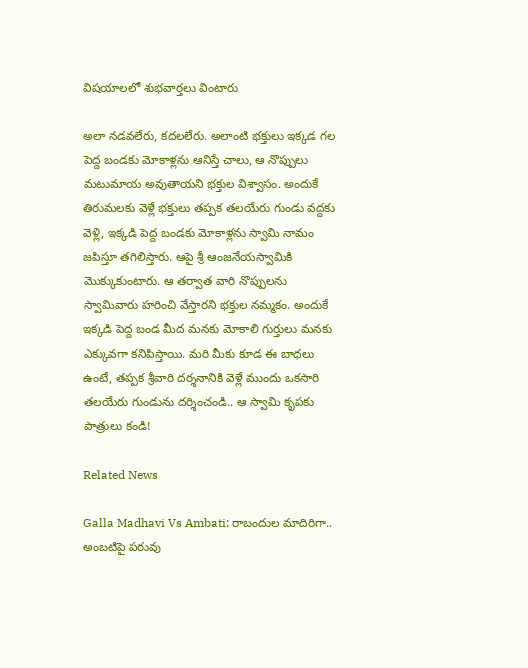విషయాలలో శుభవార్తలు వింటారు

అలా నడవలేరు, కదలలేరు. అలాంటి భక్తులు ఇక్కడ గల పెద్ద బండకు మోకాళ్లను ఆనిస్తే చాలు, ఆ నొప్పులు మటుమాయ అవుతాయని భక్తుల విశ్వాసం. అందుకే తిరుమలకు వెళ్లే భక్తులు తప్పక తలయేరు గుండు వద్దకు వెళ్లి, ఇక్కడి పెద్ద బండకు మోకాళ్లను స్వామి నామం జపిస్తూ తగిలిస్తారు. ఆపై శ్రీ ఆంజనేయస్వామికి మొక్కుకుంటారు. ఆ తర్వాత వారి నొప్పులను స్వామివారు హరించి వేస్తారని భక్తుల నమ్మకం. అందుకే ఇక్కడి పెద్ద బండ మీద మనకు మోకాలి గుర్తులు మనకు ఎక్కువగా కనిపిస్తాయి. మరి మీకు కూడ ఈ బాధలు ఉంటే, తప్పక శ్రీవారి దర్శనానికి వెళ్లే ముందు ఒకసారి తలయేరు గుండును దర్శించండి.. ఆ స్వామి కృపకు పాత్రులు కండి!

Related News

Galla Madhavi Vs Ambati: రాబందుల మాదిరిగా.. అంబటిపై పరువు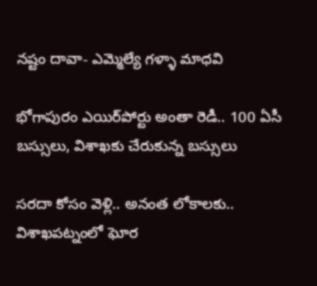నష్టం దావా- ఎమ్మెల్యే గళ్ళా మాధవి

భోగాపురం ఎయిర్‌పోర్టు అంతా రెడీ.. 100 ఏసీ బస్సులు, విశాఖకు చేరుకున్న బస్సులు

సరదా కోసం వెళ్లి.. అనంత లోకాలకు.. విశాఖపట్నంలో ఘోర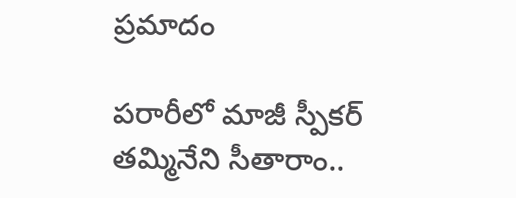ప్రమాదం

పరారీలో మాజీ స్పీకర్ తమ్మినేని సీతారాం..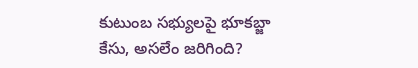కుటుంబ సభ్యులపై భూకబ్జా కేసు, అసలేం జరిగింది?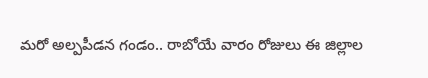మరో అల్పపీడన గండం.. రాబోయే వారం రోజులు ఈ జిల్లాల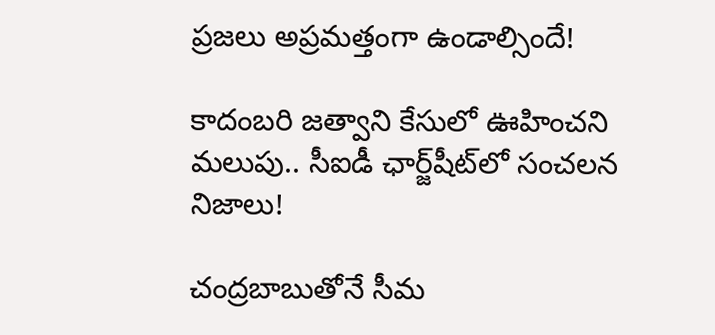ప్రజలు అప్రమత్తంగా ఉండాల్సిందే!

కాదంబరి జత్వాని కేసులో ఊహించని మలుపు.. సీఐడీ ఛార్జ్‌షీట్‌లో సంచలన నిజాలు!

చంద్రబాబుతోనే సీమ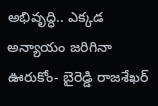అభివృద్ధి.. ఎక్కడ అన్యాయం జరిగినా ఊరుకోం- బైరెడ్డి రాజశేఖర్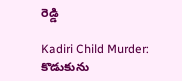రెడ్డి

Kadiri Child Murder: కొడుకును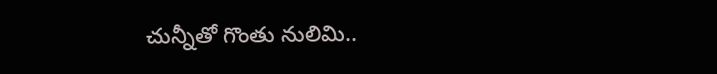చున్నీతో గొంతు నులిమి..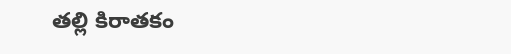తల్లి కిరాతకం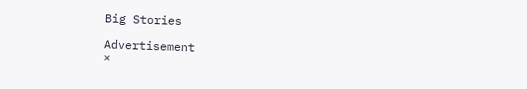Big Stories

Advertisement
×